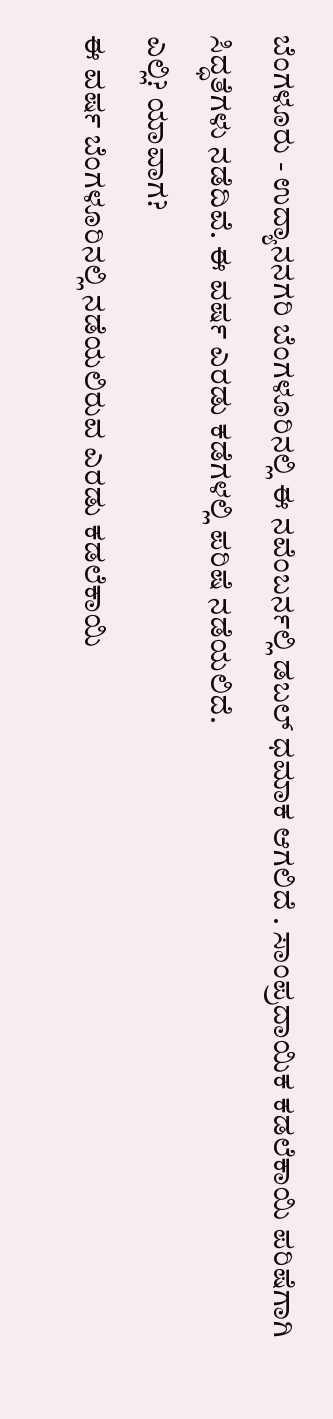ಬೆಂಗಳೂರು - ಉದ್ಯಾನನಗರಿ ಬೆಂಗಳೂರಿನಲ್ಲಿ ಈ ನವೆಂಬರ್ನಲ್ಲಿ ಡಬಲ್ ಧಮಾಕ ಆಗಲಿದೆ . ಸಾಂಪ್ರದಾಯಿಕ ಕಡಲೆಕಾಯಿ ಪರಿಷೆಗಾಗಿ ಸಿದ್ಧತೆಗಳು ನಡೆದಿವೆ. ಈ ವರ್ಷ ಎರಡು ಕಡೆಗಳಲ್ಲಿ ಪರಿಷೆ ನಡೆಯಲಿದೆ.
ಎಲ್ಲಿ? ಯಾವಾಗ?
ಈ ವರ್ಷ ಬೆಂಗಳೂರಿನಲ್ಲಿ ನಡೆಯಲಿರುವ ಎರಡು ಕಡಲೆಕಾಯಿ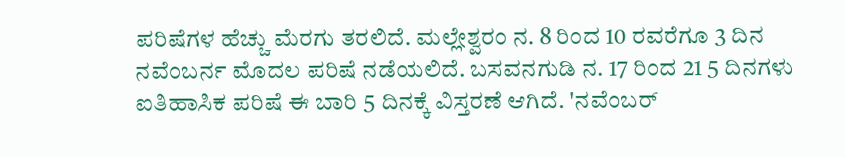ಪರಿಷೆಗಳ ಹೆಚ್ಚು ಮೆರಗು ತರಲಿದೆ. ಮಲ್ಲೇಶ್ವರಂ ನ. 8 ರಿಂದ 10 ರವರೆಗೂ 3 ದಿನ ನವೆಂಬರ್ನ ಮೊದಲ ಪರಿಷೆ ನಡೆಯಲಿದೆ. ಬಸವನಗುಡಿ ನ. 17 ರಿಂದ 21 5 ದಿನಗಳು ಐತಿಹಾಸಿಕ ಪರಿಷೆ ಈ ಬಾರಿ 5 ದಿನಕ್ಕೆ ವಿಸ್ತರಣೆ ಆಗಿದೆ. 'ನವೆಂಬರ್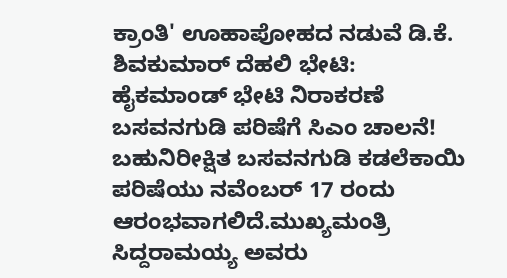ಕ್ರಾಂತಿ' ಊಹಾಪೋಹದ ನಡುವೆ ಡಿ.ಕೆ. ಶಿವಕುಮಾರ್ ದೆಹಲಿ ಭೇಟಿ: ಹೈಕಮಾಂಡ್ ಭೇಟಿ ನಿರಾಕರಣೆ
ಬಸವನಗುಡಿ ಪರಿಷೆಗೆ ಸಿಎಂ ಚಾಲನೆ!
ಬಹುನಿರೀಕ್ಷಿತ ಬಸವನಗುಡಿ ಕಡಲೆಕಾಯಿ ಪರಿಷೆಯು ನವೆಂಬರ್ 17 ರಂದು ಆರಂಭವಾಗಲಿದೆ.ಮುಖ್ಯಮಂತ್ರಿ ಸಿದ್ದರಾಮಯ್ಯ ಅವರು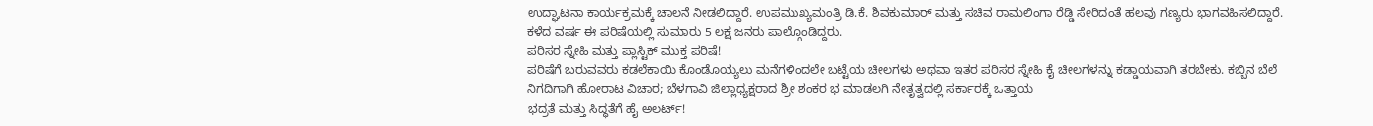ಉದ್ಘಾಟನಾ ಕಾರ್ಯಕ್ರಮಕ್ಕೆ ಚಾಲನೆ ನೀಡಲಿದ್ದಾರೆ. ಉಪಮುಖ್ಯಮಂತ್ರಿ ಡಿ.ಕೆ. ಶಿವಕುಮಾರ್ ಮತ್ತು ಸಚಿವ ರಾಮಲಿಂಗಾ ರೆಡ್ಡಿ ಸೇರಿದಂತೆ ಹಲವು ಗಣ್ಯರು ಭಾಗವಹಿಸಲಿದ್ದಾರೆ. ಕಳೆದ ವರ್ಷ ಈ ಪರಿಷೆಯಲ್ಲಿ ಸುಮಾರು 5 ಲಕ್ಷ ಜನರು ಪಾಲ್ಗೊಂಡಿದ್ದರು.
ಪರಿಸರ ಸ್ನೇಹಿ ಮತ್ತು ಪ್ಲಾಸ್ಟಿಕ್ ಮುಕ್ತ ಪರಿಷೆ!
ಪರಿಷೆಗೆ ಬರುವವರು ಕಡಲೆಕಾಯಿ ಕೊಂಡೊಯ್ಯಲು ಮನೆಗಳಿಂದಲೇ ಬಟ್ಟೆಯ ಚೀಲಗಳು ಅಥವಾ ಇತರ ಪರಿಸರ ಸ್ನೇಹಿ ಕೈ ಚೀಲಗಳನ್ನು ಕಡ್ಡಾಯವಾಗಿ ತರಬೇಕು. ಕಬ್ಬಿನ ಬೆಲೆ ನಿಗದಿಗಾಗಿ ಹೋರಾಟ ವಿಚಾರ; ಬೆಳಗಾವಿ ಜಿಲ್ಲಾಧ್ಯಕ್ಷರಾದ ಶ್ರೀ ಶಂಕರ ಭ ಮಾಡಲಗಿ ನೇತೃತ್ವದಲ್ಲಿ ಸರ್ಕಾರಕ್ಕೆ ಒತ್ತಾಯ
ಭದ್ರತೆ ಮತ್ತು ಸಿದ್ಧತೆಗೆ ಹೈ ಅಲರ್ಟ್!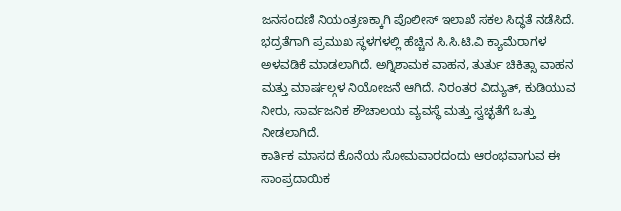ಜನಸಂದಣಿ ನಿಯಂತ್ರಣಕ್ಕಾಗಿ ಪೊಲೀಸ್ ಇಲಾಖೆ ಸಕಲ ಸಿದ್ಧತೆ ನಡೆಸಿದೆ. ಭದ್ರತೆಗಾಗಿ ಪ್ರಮುಖ ಸ್ಥಳಗಳಲ್ಲಿ ಹೆಚ್ಚಿನ ಸಿ.ಸಿ.ಟಿ.ವಿ ಕ್ಯಾಮೆರಾಗಳ ಅಳವಡಿಕೆ ಮಾಡಲಾಗಿದೆ. ಅಗ್ನಿಶಾಮಕ ವಾಹನ, ತುರ್ತು ಚಿಕಿತ್ಸಾ ವಾಹನ ಮತ್ತು ಮಾರ್ಷಲ್ಗಳ ನಿಯೋಜನೆ ಆಗಿದೆ. ನಿರಂತರ ವಿದ್ಯುತ್, ಕುಡಿಯುವ ನೀರು, ಸಾರ್ವಜನಿಕ ಶೌಚಾಲಯ ವ್ಯವಸ್ಥೆ ಮತ್ತು ಸ್ವಚ್ಛತೆಗೆ ಒತ್ತು ನೀಡಲಾಗಿದೆ.
ಕಾರ್ತಿಕ ಮಾಸದ ಕೊನೆಯ ಸೋಮವಾರದಂದು ಆರಂಭವಾಗುವ ಈ ಸಾಂಪ್ರದಾಯಿಕ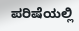ಪರಿಷೆಯಲ್ಲಿ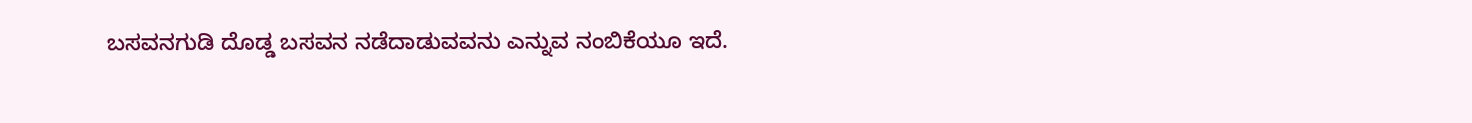ಬಸವನಗುಡಿ ದೊಡ್ಡ ಬಸವನ ನಡೆದಾಡುವವನು ಎನ್ನುವ ನಂಬಿಕೆಯೂ ಇದೆ.